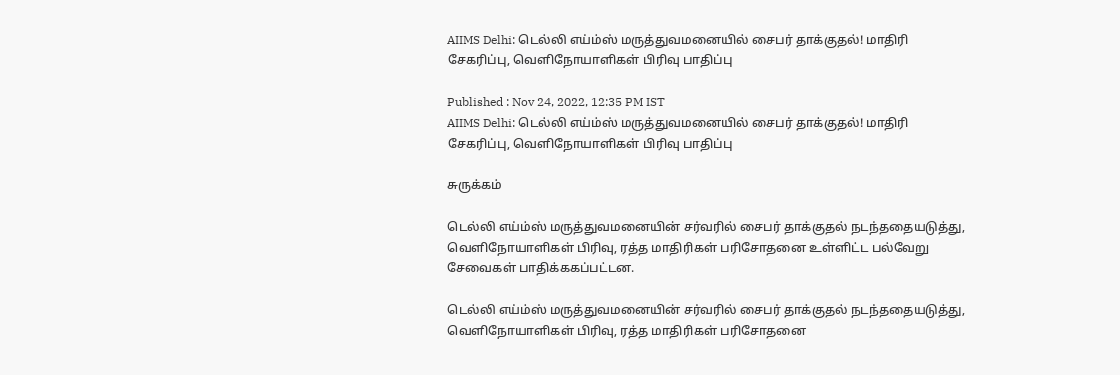AIIMS Delhi: டெல்லி எய்ம்ஸ் மருத்துவமனையில் சைபர் தாக்குதல்! மாதிரி சேகரிப்பு, வெளிநோயாளிகள் பிரிவு பாதிப்பு

Published : Nov 24, 2022, 12:35 PM IST
AIIMS Delhi: டெல்லி எய்ம்ஸ் மருத்துவமனையில் சைபர் தாக்குதல்! மாதிரி சேகரிப்பு, வெளிநோயாளிகள் பிரிவு பாதிப்பு

சுருக்கம்

டெல்லி எய்ம்ஸ் மருத்துவமனையின் சர்வரில் சைபர் தாக்குதல் நடந்ததையடுத்து, வெளிநோயாளிகள் பிரிவு, ரத்த மாதிரிகள் பரிசோதனை உள்ளிட்ட பல்வேறு சேவைகள் பாதிக்ககப்பட்டன.

டெல்லி எய்ம்ஸ் மருத்துவமனையின் சர்வரில் சைபர் தாக்குதல் நடந்ததையடுத்து, வெளிநோயாளிகள் பிரிவு, ரத்த மாதிரிகள் பரிசோதனை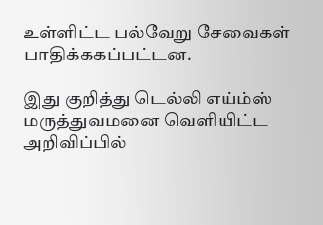உள்ளிட்ட பல்வேறு சேவைகள் பாதிக்ககப்பட்டன.

இது குறித்து டெல்லி எய்ம்ஸ் மருத்துவமனை வெளியிட்ட அறிவிப்பில்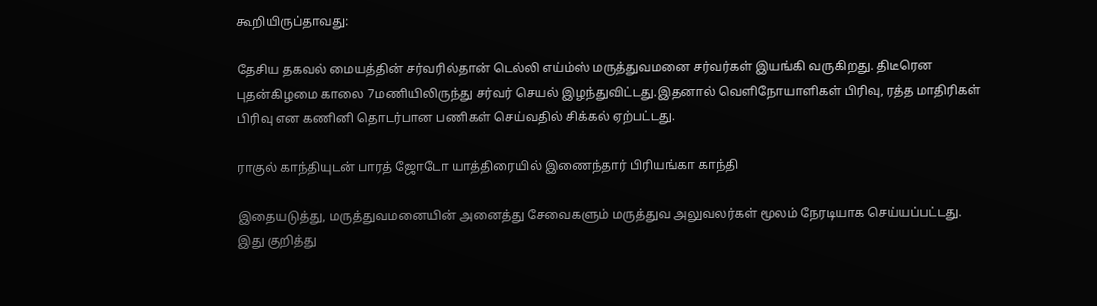கூறியிருப்தாவது:

தேசிய தகவல் மையத்தின் சர்வரில்தான் டெல்லி எய்ம்ஸ் மருத்துவமனை சர்வர்கள் இயங்கி வருகிறது. திடீரென புதன்கிழமை காலை 7மணியிலிருந்து சர்வர் செயல் இழந்துவிட்டது.இதனால் வெளிநோயாளிகள் பிரிவு, ரத்த மாதிரிகள் பிரிவு என கணினி தொடர்பான பணிகள் செய்வதில் சிக்கல் ஏற்பட்டது.

ராகுல் காந்தியுடன் பாரத் ஜோடோ யாத்திரையில் இணைந்தார் பிரியங்கா காந்தி

இதையடுத்து, மருத்துவமனையின் அனைத்து சேவைகளும் மருத்துவ அலுவலர்கள் மூலம் நேரடியாக செய்யப்பட்டது. இது குறித்து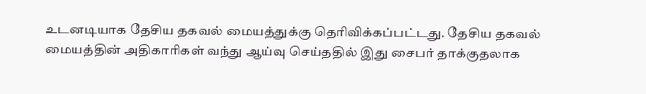உடனடியாக தேசிய தகவல் மையத்துக்கு தெரிவிக்கப்பட்டது. தேசிய தகவல் மையத்தின் அதிகாரிகள் வந்து ஆய்வு செய்ததில் இது சைபர் தாக்குதலாக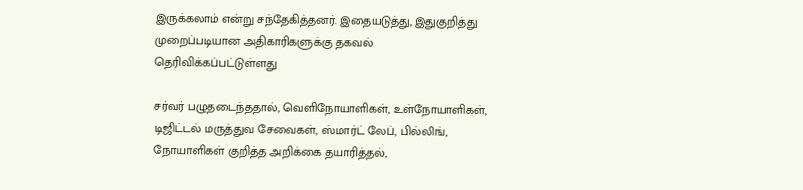இருக்கலாம் என்று சந்தேகித்தனர். இதையடுத்து, இதுகுறித்து முறைப்படியான அதிகாரிகளுக்கு தகவல் தெரிவிக்கப்பட்டுள்ளது

சர்வர் பழுதடைந்ததால், வெளிநோயாளிகள், உள்நோயாளிகள், டிஜிட்டல் மருத்துவ சேவைகள், ஸ்மார்ட் லேப், பில்லிங், நோயாளிகள் குறித்த அறிக்கை தயாரித்தல்,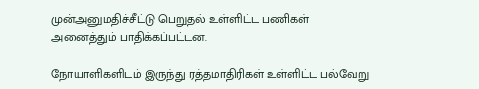முன்அனுமதிச்சீட்டு பெறுதல் உள்ளிட்ட பணிகள் அனைத்தும் பாதிக்கப்பட்டன.

நோயாளிகளிடம் இருந்து ரத்தமாதிரிகள் உள்ளிட்ட பல்வேறு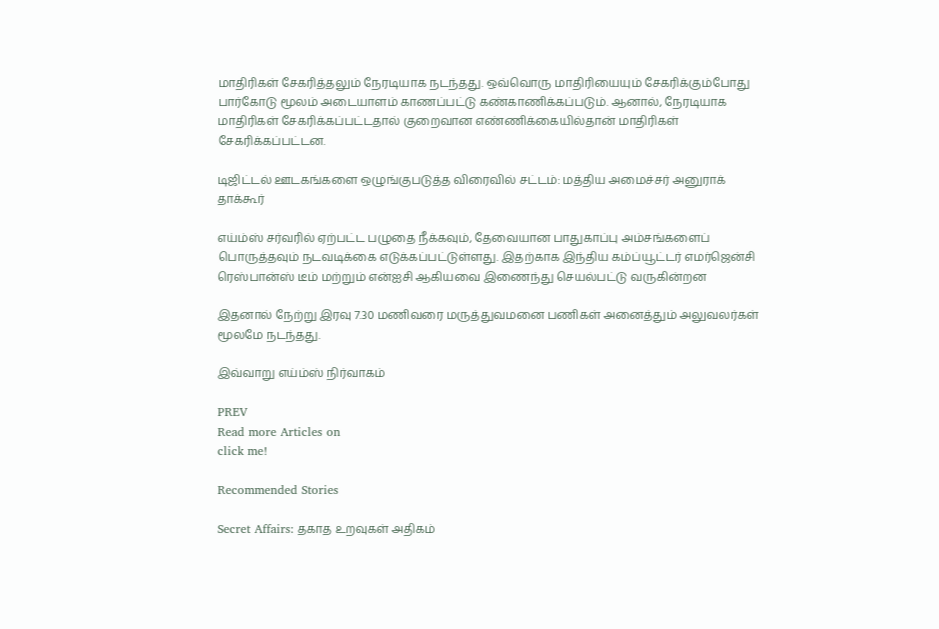மாதிரிகள் சேகரித்தலும் நேரடியாக நடந்தது. ஒவ்வொரு மாதிரியையும் சேகரிக்கும்போது பார்கோடு மூலம் அடையாளம் காணப்பட்டு கண்காணிக்கப்படும். ஆனால், நேரடியாக மாதிரிகள் சேகரிக்கப்பட்டதால் குறைவான எண்ணிக்கையில்தான் மாதிரிகள் சேகரிக்கப்பட்டன.

டிஜிட்டல் ஊடகங்களை ஒழுங்குபடுத்த விரைவில் சட்டம்: மத்திய அமைச்சர் அனுராக் தாக்கூர்

எய்ம்ஸ் சர்வரில் ஏற்பட்ட பழுதை நீக்கவும், தேவையான பாதுகாப்பு அம்சங்களைப் பொருத்தவும் நடவடிக்கை எடுக்கப்பட்டுள்ளது. இதற்காக இந்திய கம்ப்யூட்டர் எமர்ஜென்சி ரெஸ்பான்ஸ் டீம் மற்றும் என்ஐசி ஆகியவை இணைந்து செயல்பட்டு வருகின்றன

இதனால் நேற்று இரவு 7.30 மணிவரை மருத்துவமனை பணிகள் அனைத்தும் அலுவலர்கள் மூலமே நடந்தது.

இவ்வாறு எய்ம்ஸ் நிர்வாகம்

PREV
Read more Articles on
click me!

Recommended Stories

Secret Affairs: தகாத உறவுகள் அதிகம்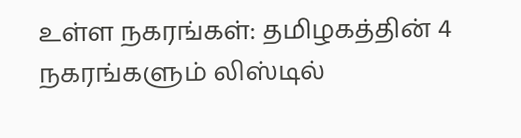உள்ள நகரங்கள்: தமிழகத்தின் 4 நகரங்களும் லிஸ்டில்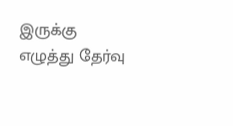இருக்கு
எழுத்து தேர்வு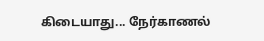கிடையாது... நேர்காணல்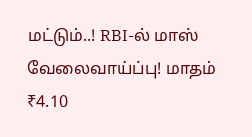மட்டும்..! RBI-ல் மாஸ் வேலைவாய்ப்பு! மாதம் ₹4.10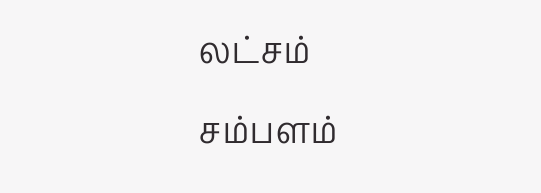லட்சம் சம்பளம்